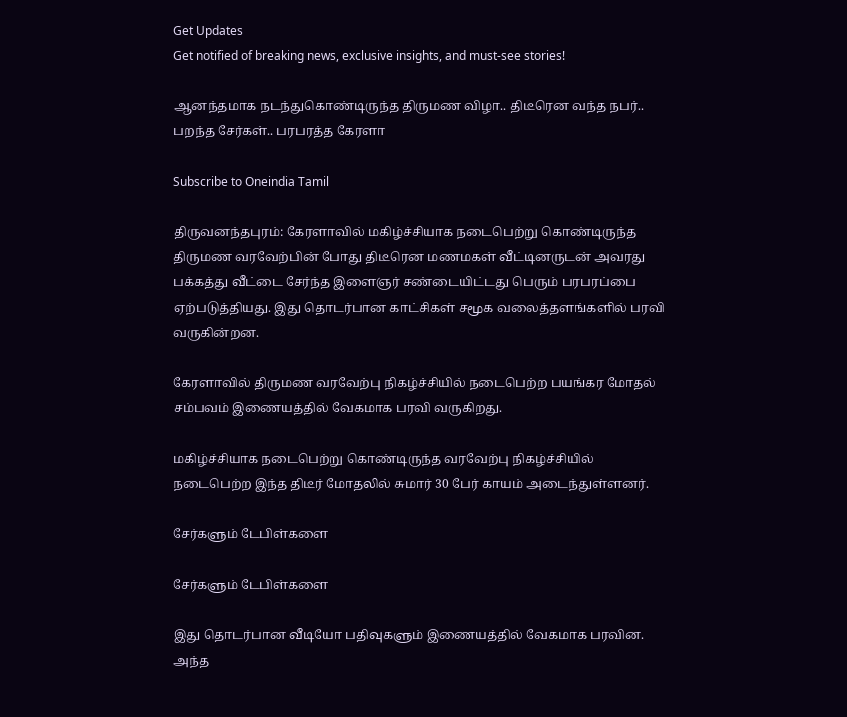Get Updates
Get notified of breaking news, exclusive insights, and must-see stories!

ஆனந்தமாக நடந்துகொண்டிருந்த திருமண விழா.. திடீரென வந்த நபர்.. பறந்த சேர்கள்.. பரபரத்த கேரளா

Subscribe to Oneindia Tamil

திருவனந்தபுரம்: கேரளாவில் மகிழ்ச்சியாக நடைபெற்று கொண்டிருந்த திருமண வரவேற்பின் போது திடீரென மணமகள் வீட்டினருடன் அவரது பக்கத்து வீட்டை சேர்ந்த இளைஞர் சண்டையிட்டது பெரும் பரபரப்பை ஏற்படுத்தியது. இது தொடர்பான காட்சிகள் சமூக வலைத்தளங்களில் பரவி வருகின்றன.

கேரளாவில் திருமண வரவேற்பு நிகழ்ச்சியில் நடைபெற்ற பயங்கர மோதல் சம்பவம் இணையத்தில் வேகமாக பரவி வருகிறது.

மகிழ்ச்சியாக நடைபெற்று கொண்டிருந்த வரவேற்பு நிகழ்ச்சியில் நடைபெற்ற இந்த திடீர் மோதலில் சுமார் 30 பேர் காயம் அடைந்துள்ளனர்.

சேர்களும் டேபிள்களை

சேர்களும் டேபிள்களை

இது தொடர்பான வீடியோ பதிவுகளும் இணையத்தில் வேகமாக பரவின. அந்த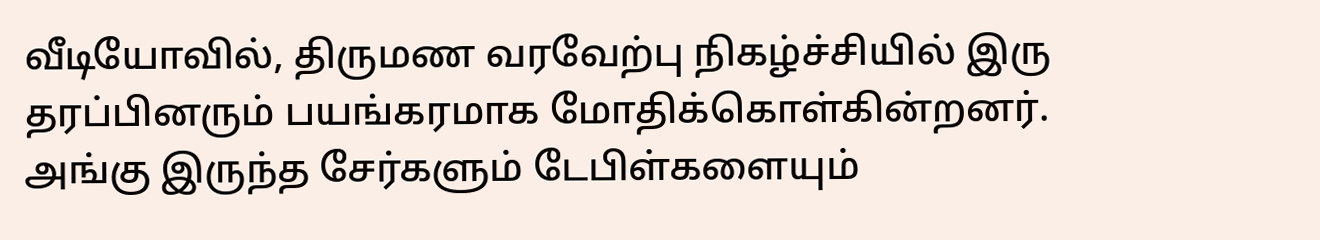வீடியோவில், திருமண வரவேற்பு நிகழ்ச்சியில் இரு தரப்பினரும் பயங்கரமாக மோதிக்கொள்கின்றனர். அங்கு இருந்த சேர்களும் டேபிள்களையும்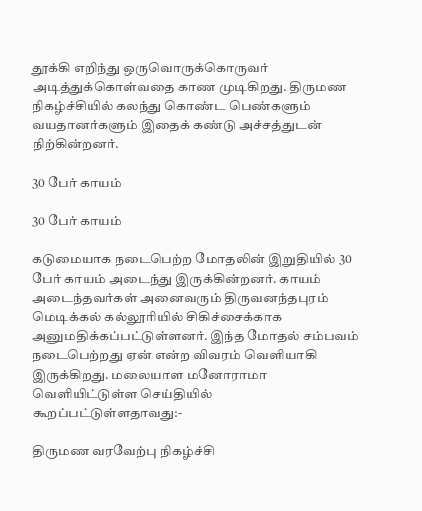தூக்கி எறிந்து ஒருவொருக்கொருவர் அடித்துக்கொள்வதை காண முடிகிறது. திருமண நிகழ்ச்சியில் கலந்து கொண்ட பெண்களும் வயதானர்களும் இதைக் கண்டு அச்சத்துடன் நிற்கின்றனர்.

30 பேர் காயம்

30 பேர் காயம்

கடுமையாக நடைபெற்ற மோதலின் இறுதியில் 30 பேர் காயம் அடைந்து இருக்கின்றனர். காயம் அடைந்தவர்கள் அனைவரும் திருவனந்தபுரம் மெடிக்கல் கல்லூரியில் சிகிச்சைக்காக அனுமதிக்கப்பட்டுள்ளனர். இந்த மோதல் சம்பவம் நடைபெற்றது ஏன் என்ற விவரம் வெளியாகி இருக்கிறது. மலையாள மனோராமா வெளியிட்டுள்ள செய்தியில் கூறப்பட்டுள்ளதாவது:-

திருமண வரவேற்பு நிகழ்ச்சி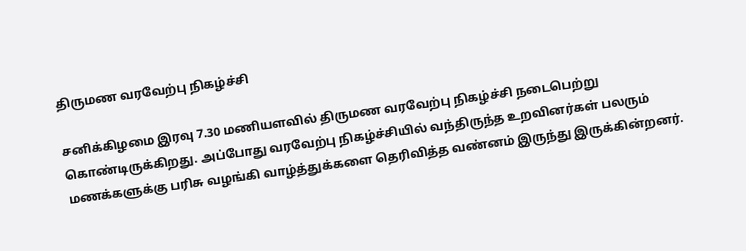திருமண வரவேற்பு நிகழ்ச்சி

சனிக்கிழமை இரவு 7.30 மணியளவில் திருமண வரவேற்பு நிகழ்ச்சி நடைபெற்று கொண்டிருக்கிறது. அப்போது வரவேற்பு நிகழ்ச்சியில் வந்திருந்த உறவினர்கள் பலரும் மணக்களுக்கு பரிசு வழங்கி வாழ்த்துக்களை தெரிவித்த வண்னம் இருந்து இருக்கின்றனர்.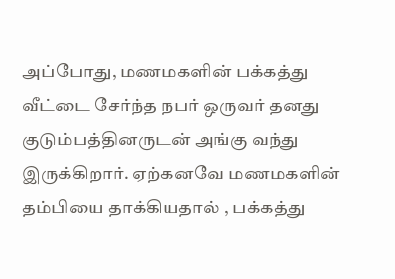அப்போது, மணமகளின் பக்கத்து வீட்டை சேர்ந்த நபர் ஒருவர் தனது குடும்பத்தினருடன் அங்கு வந்து இருக்கிறார். ஏற்கனவே மணமகளின் தம்பியை தாக்கியதால் , பக்கத்து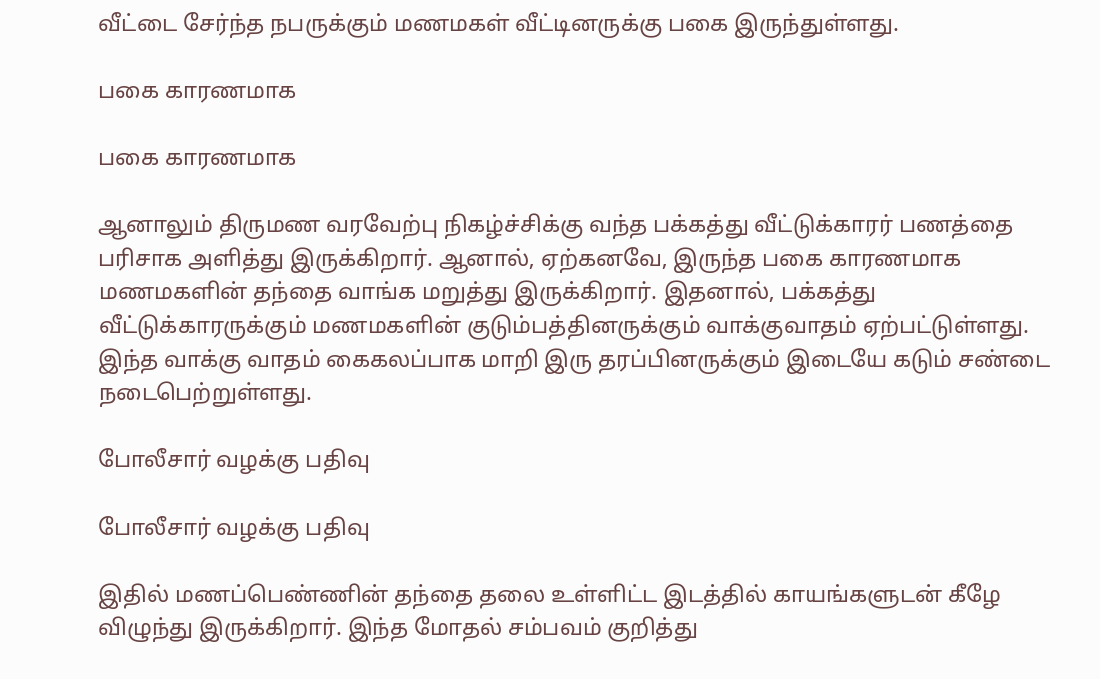வீட்டை சேர்ந்த நபருக்கும் மணமகள் வீட்டினருக்கு பகை இருந்துள்ளது.

பகை காரணமாக

பகை காரணமாக

ஆனாலும் திருமண வரவேற்பு நிகழ்ச்சிக்கு வந்த பக்கத்து வீட்டுக்காரர் பணத்தை பரிசாக அளித்து இருக்கிறார். ஆனால், ஏற்கனவே, இருந்த பகை காரணமாக மணமகளின் தந்தை வாங்க மறுத்து இருக்கிறார். இதனால், பக்கத்து வீட்டுக்காரருக்கும் மணமகளின் குடும்பத்தினருக்கும் வாக்குவாதம் ஏற்பட்டுள்ளது. இந்த வாக்கு வாதம் கைகலப்பாக மாறி இரு தரப்பினருக்கும் இடையே கடும் சண்டை நடைபெற்றுள்ளது.

போலீசார் வழக்கு பதிவு

போலீசார் வழக்கு பதிவு

இதில் மணப்பெண்ணின் தந்தை தலை உள்ளிட்ட இடத்தில் காயங்களுடன் கீழே விழுந்து இருக்கிறார். இந்த மோதல் சம்பவம் குறித்து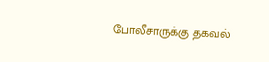போலீசாருக்கு தகவல்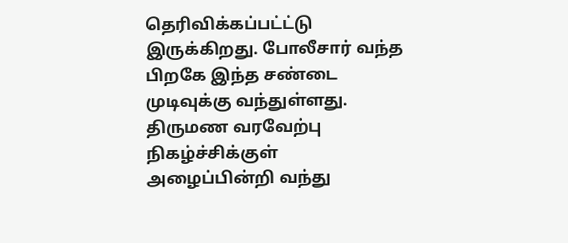தெரிவிக்கப்பட்ட்டு இருக்கிறது. போலீசார் வந்த பிறகே இந்த சண்டை முடிவுக்கு வந்துள்ளது. திருமண வரவேற்பு நிகழ்ச்சிக்குள் அழைப்பின்றி வந்து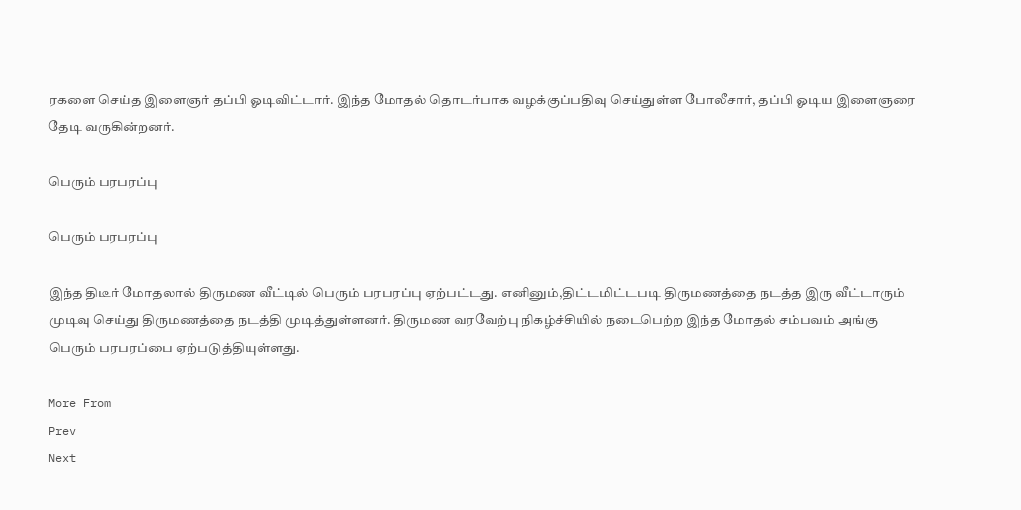ரகளை செய்த இளைஞர் தப்பி ஓடிவிட்டார். இந்த மோதல் தொடர்பாக வழக்குப்பதிவு செய்துள்ள போலீசார், தப்பி ஓடிய இளைஞரை தேடி வருகின்றனர்.

பெரும் பரபரப்பு

பெரும் பரபரப்பு

இந்த திடீர் மோதலால் திருமண வீட்டில் பெரும் பரபரப்பு ஏற்பட்டது. எனினும்,திட்டமிட்டபடி திருமணத்தை நடத்த இரு வீட்டாரும் முடிவு செய்து திருமணத்தை நடத்தி முடித்துள்ளனர். திருமண வரவேற்பு நிகழ்ச்சியில் நடைபெற்ற இந்த மோதல் சம்பவம் அங்கு பெரும் பரபரப்பை ஏற்படுத்தியுள்ளது.

More From
Prev
Next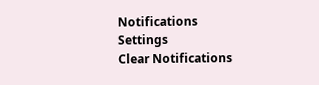Notifications
Settings
Clear Notifications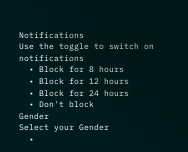Notifications
Use the toggle to switch on notifications
  • Block for 8 hours
  • Block for 12 hours
  • Block for 24 hours
  • Don't block
Gender
Select your Gender
  •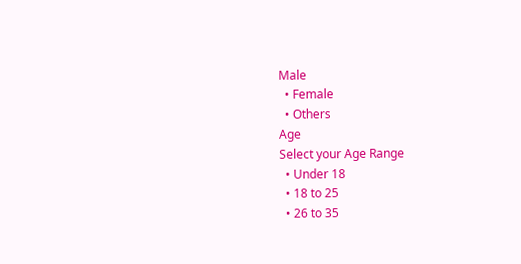Male
  • Female
  • Others
Age
Select your Age Range
  • Under 18
  • 18 to 25
  • 26 to 35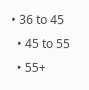• 36 to 45
  • 45 to 55
  • 55+